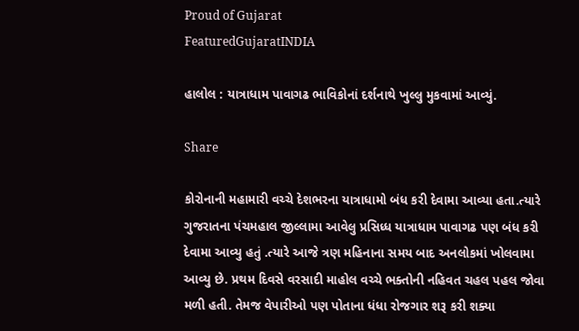Proud of Gujarat
FeaturedGujaratINDIA

હાલોલ : યાત્રાધામ પાવાગઢ ભાવિકોનાં દર્શનાથે ખુલ્લુ મુકવામાં આવ્યું.

Share

કોરોનાની મહામારી વચ્ચે દેશભરના યાત્રાધામો બંધ કરી દેવામા આવ્યા હતા.ત્યારે ગુજરાતના પંચમહાલ જીલ્લામા આવેલુ પ્રસિધ્ધ યાત્રાધામ પાવાગઢ પણ બંધ કરી દેવામા આવ્યુ હતું .ત્યારે આજે ત્રણ મહિનાના સમય બાદ અનલોકમાં ખોલવામા આવ્યુ છે. પ્રથમ દિવસે વરસાદી માહોલ વચ્ચે ભક્તોની નહિવત ચહલ પહલ જોવા મળી હતી. તેમજ વેપારીઓ પણ પોતાના ધંધા રોજગાર શરૂ કરી શક્યા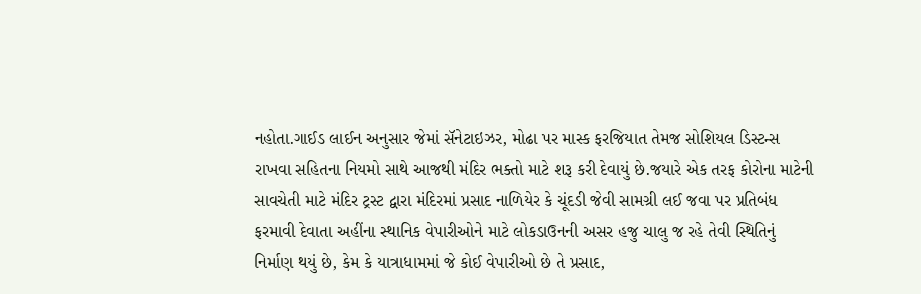નહોતા.ગાઈડ લાઈન અનુસાર જેમાં સૅનેટાઇઝર, મોઢા પર માસ્ક ફરજિયાત તેમજ સોશિયલ ડિસ્ટન્સ રાખવા સહિતના નિયમો સાથે આજથી મંદિર ભક્તો માટે શરૂ કરી દેવાયું છે.જયારે એક તરફ કોરોના માટેની સાવચેતી માટે મંદિર ટ્રસ્ટ દ્વારા મંદિરમાં પ્રસાદ નાળિયેર કે ચૂંદડી જેવી સામગ્રી લઈ જવા પર પ્રતિબંધ ફરમાવી દેવાતા અહીંના સ્થાનિક વેપારીઓને માટે લોકડાઉનની અસર હજુ ચાલુ જ રહે તેવી સ્થિતિનું નિર્માણ થયું છે, કેમ કે યાત્રાધામમાં જે કોઈ વેપારીઓ છે તે પ્રસાદ,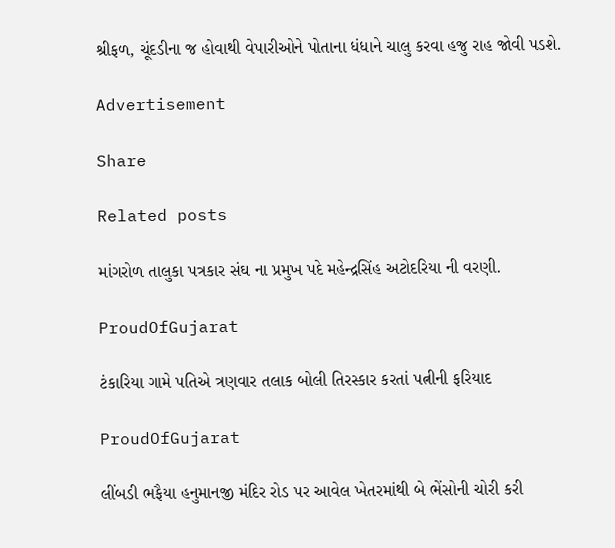શ્રીફળ, ચૂંદડીના જ હોવાથી વેપારીઓને પોતાના ધંધાને ચાલુ કરવા હજુ રાહ જોવી પડશે.

Advertisement

Share

Related posts

માંગરોળ તાલુકા પત્રકાર સંઘ ના પ્રમુખ પદે મહેન્દ્રસિંહ અટોદરિયા ની વરણી.

ProudOfGujarat

ટંકારિયા ગામે પતિએ ત્રણવાર તલાક બોલી તિરસ્કાર કરતાં પત્નીની ફરિયાદ

ProudOfGujarat

લીંબડી ભફૈયા હનુમાનજી મંદિર રોડ પર આવેલ ખેતરમાંથી બે ભેંસોની ચોરી કરી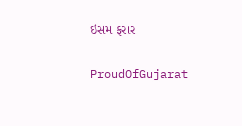ઇસમ ફરાર

ProudOfGujarat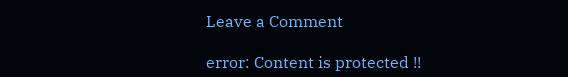Leave a Comment

error: Content is protected !!